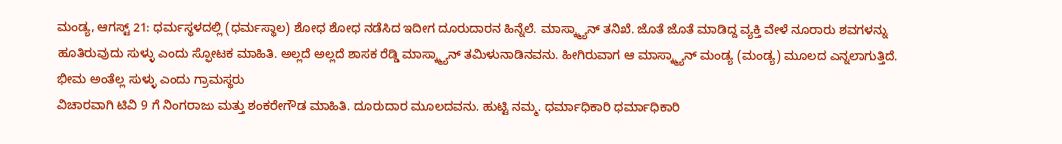ಮಂಡ್ಯ, ಆಗಸ್ಟ್ 21: ಧರ್ಮಸ್ಥಳದಲ್ಲಿ (ಧರ್ಮಸ್ಥಾಲ) ಶೋಧ ಶೋಧ ನಡೆಸಿದ ಇದೀಗ ದೂರುದಾರನ ಹಿನ್ನೆಲೆ. ಮಾಸ್ಕ್ಮ್ಯಾನ್ ತನಿಖೆ. ಜೊತೆ ಜೊತೆ ಮಾಡಿದ್ದ ವ್ಯಕ್ತಿ ವೇಳೆ ನೂರಾರು ಶವಗಳನ್ನು ಹೂತಿರುವುದು ಸುಳ್ಳು ಎಂದು ಸ್ಫೋಟಕ ಮಾಹಿತಿ. ಅಲ್ಲದೆ ಅಲ್ಲದೆ ಶಾಸಕ ರೆಡ್ಡಿ ಮಾಸ್ಕ್ಮ್ಯಾನ್ ತಮಿಳುನಾಡಿನವನು. ಹೀಗಿರುವಾಗ ಆ ಮಾಸ್ಕ್ಮ್ಯಾನ್ ಮಂಡ್ಯ (ಮಂಡ್ಯ) ಮೂಲದ ಎನ್ನಲಾಗುತ್ತಿದೆ.
ಭೀಮ ಅಂತೆಲ್ಲ ಸುಳ್ಳು ಎಂದು ಗ್ರಾಮಸ್ಥರು
ವಿಚಾರವಾಗಿ ಟಿವಿ 9 ಗೆ ನಿಂಗರಾಜು ಮತ್ತು ಶಂಕರೇಗೌಡ ಮಾಹಿತಿ. ದೂರುದಾರ ಮೂಲದವನು. ಹುಟ್ಟಿ ನಮ್ಮ. ಧರ್ಮಾಧಿಕಾರಿ ಧರ್ಮಾಧಿಕಾರಿ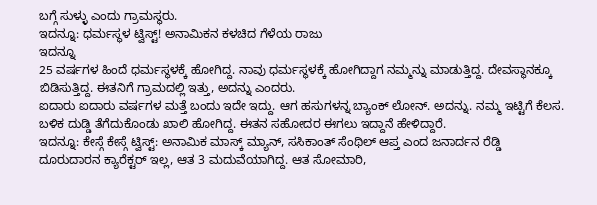ಬಗ್ಗೆ ಸುಳ್ಳು ಎಂದು ಗ್ರಾಮಸ್ಥರು.
ಇದನ್ನೂ: ಧರ್ಮಸ್ಥಳ ಟ್ವಿಸ್ಟ್! ಅನಾಮಿಕನ ಕಳಚಿದ ಗೆಳೆಯ ರಾಜು
ಇದನ್ನೂ
25 ವರ್ಷಗಳ ಹಿಂದೆ ಧರ್ಮಸ್ಥಳಕ್ಕೆ ಹೋಗಿದ್ದ. ನಾವು ಧರ್ಮಸ್ಥಳಕ್ಕೆ ಹೋಗಿದ್ದಾಗ ನಮ್ಮನ್ನು ಮಾಡುತ್ತಿದ್ದ. ದೇವಸ್ಥಾನಕ್ಕೂ ಬಿಡಿಸುತ್ತಿದ್ದ. ಈತನಿಗೆ ಗ್ರಾಮದಲ್ಲಿ ಇತ್ತು, ಅದನ್ನು ಎಂದರು.
ಐದಾರು ಐದಾರು ವರ್ಷಗಳ ಮತ್ತೆ ಬಂದು ಇದೇ ಇದ್ದು. ಆಗ ಹಸುಗಳನ್ನ ಬ್ಯಾಂಕ್ ಲೋನ್. ಅದನ್ನು. ನಮ್ಮ ಇಟ್ಟಿಗೆ ಕೆಲಸ. ಬಳಿಕ ದುಡ್ಡಿ ತೆಗೆದುಕೊಂಡು ಖಾಲಿ ಹೋಗಿದ್ದ. ಈತನ ಸಹೋದರ ಈಗಲು ಇದ್ದಾನೆ ಹೇಳಿದ್ದಾರೆ.
ಇದನ್ನೂ: ಕೇಸ್ಗೆ ಕೇಸ್ಗೆ ಟ್ವಿಸ್ಟ್: ಅನಾಮಿಕ ಮಾಸ್ಕ್ ಮ್ಯಾನ್, ಸಸಿಕಾಂತ್ ಸೆಂಥಿಲ್ ಆಪ್ತ ಎಂದ ಜನಾರ್ದನ ರೆಡ್ಡಿ
ದೂರುದಾರನ ಕ್ಯಾರೆಕ್ಟರ್ ಇಲ್ಲ, ಆತ 3 ಮದುವೆಯಾಗಿದ್ದ. ಆತ ಸೋಮಾರಿ,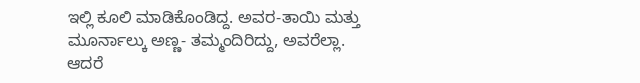ಇಲ್ಲಿ ಕೂಲಿ ಮಾಡಿಕೊಂಡಿದ್ದ. ಅವರ-ತಾಯಿ ಮತ್ತು ಮೂರ್ನಾಲ್ಕು ಅಣ್ಣ- ತಮ್ಮಂದಿರಿದ್ದು, ಅವರೆಲ್ಲಾ. ಆದರೆ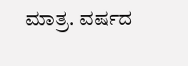ಮಾತ್ರ. ವರ್ಷದ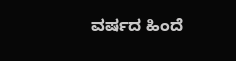ವರ್ಷದ ಹಿಂದೆ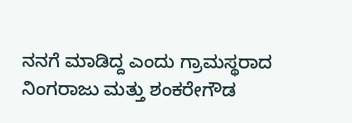ನನಗೆ ಮಾಡಿದ್ದ ಎಂದು ಗ್ರಾಮಸ್ಥರಾದ ನಿಂಗರಾಜು ಮತ್ತು ಶಂಕರೇಗೌಡ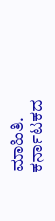ಮಾಹಿತಿ.
ಕರ್ನಾಟಕದ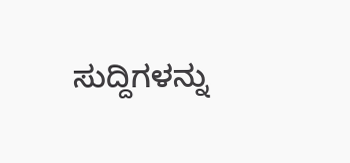ಸುದ್ದಿಗಳನ್ನು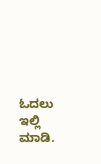ಓದಲು ಇಲ್ಲಿ ಮಾಡಿ.